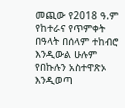መጪው የ2018 ዓ.ም የከተራና የጥምቀት በዓላት በሰላም ተከብሮ እንዲውል ሁሉም የበኩሉን አስተዋጽኦ እንዲወጣ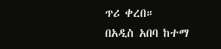ጥሪ ቀረበ።
በአዲስ አበባ ከተማ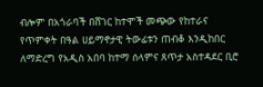ብሎም በአጎራባች በሸገር ከተሞች መጭው የከተራና የጥምቀት በዓል ሀይማኖታዊ ትውፊቱን ጠብቆ እንዲከበር ለማድረግ የአዲስ አበባ ከተማ ሰላምና ጸጥታ አስተዳደር ቢሮ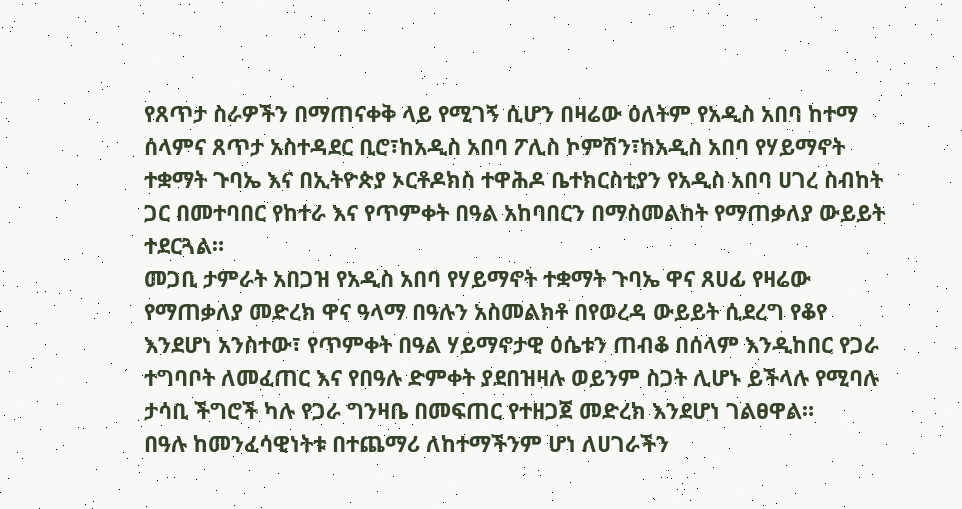የጸጥታ ስራዎችን በማጠናቀቅ ላይ የሚገኝ ሲሆን በዛሬው ዕለትም የአዲስ አበባ ከተማ ሰላምና ጸጥታ አስተዳደር ቢሮ፣ከአዲስ አበባ ፖሊስ ኮምሽን፣ከአዲስ አበባ የሃይማኖት ተቋማት ጉባኤ እና በኢትዮጵያ ኦርቶዶክስ ተዋሕዶ ቤተክርስቲያን የአዲስ አበባ ሀገረ ስብከት ጋር በመተባበር የከተራ እና የጥምቀት በዓል አከባበርን በማስመልከት የማጠቃለያ ውይይት ተደርጓል።
መጋቢ ታምራት አበጋዝ የአዲስ አበባ የሃይማኖት ተቋማት ጉባኤ ዋና ጸሀፊ የዛሬው የማጠቃለያ መድረክ ዋና ዓላማ በዓሉን አስመልክቶ በየወረዳ ውይይት ሲደረግ የቆየ እንደሆነ አንስተው፣ የጥምቀት በዓል ሃይማኖታዊ ዕሴቱን ጠብቆ በሰላም እንዲከበር የጋራ ተግባቦት ለመፈጠር እና የበዓሉ ድምቀት ያደበዝዛሉ ወይንም ስጋት ሊሆኑ ይችላሉ የሚባሉ ታሳቢ ችግሮች ካሉ የጋራ ግንዛቤ በመፍጠር የተዘጋጀ መድረክ እንደሆነ ገልፀዋል።
በዓሉ ከመንፈሳዊነትቱ በተጨማሪ ለከተማችንም ሆነ ለሀገራችን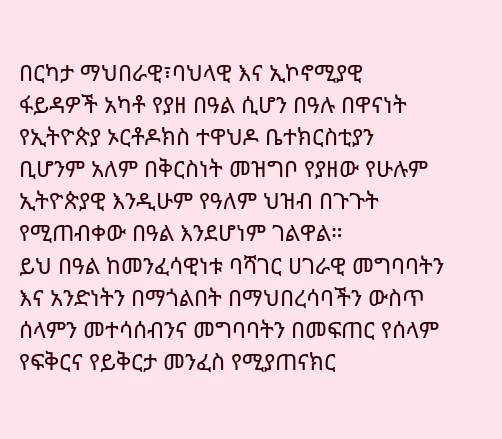በርካታ ማህበራዊ፣ባህላዊ እና ኢኮኖሚያዊ ፋይዳዎች አካቶ የያዘ በዓል ሲሆን በዓሉ በዋናነት የኢትዮጵያ ኦርቶዶክስ ተዋህዶ ቤተክርስቲያን ቢሆንም አለም በቅርስነት መዝግቦ የያዘው የሁሉም ኢትዮጵያዊ እንዲሁም የዓለም ህዝብ በጉጉት የሚጠብቀው በዓል እንደሆነም ገልዋል።
ይህ በዓል ከመንፈሳዊነቱ ባሻገር ሀገራዊ መግባባትን እና አንድነትን በማጎልበት በማህበረሳባችን ውስጥ ሰላምን መተሳሰብንና መግባባትን በመፍጠር የሰላም የፍቅርና የይቅርታ መንፈስ የሚያጠናክር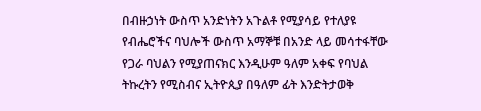በብዙኃነት ውስጥ አንድነትን አጉልቶ የሚያሳይ የተለያዩ የብሔሮችና ባህሎች ውስጥ አማኞቹ በአንድ ላይ መሳተፋቸው የጋራ ባህልን የሚያጠናክር እንዲሁም ዓለም አቀፍ የባህል ትኩረትን የሚስብና ኢትዮጲያ በዓለም ፊት እንድትታወቅ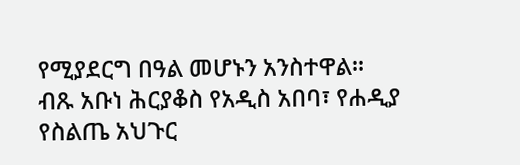የሚያደርግ በዓል መሆኑን አንስተዋል።
ብጹ አቡነ ሕርያቆስ የአዲስ አበባ፣ የሐዲያ የስልጤ አህጉር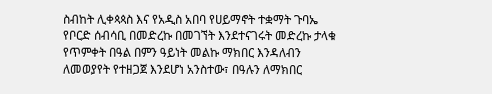ስብከት ሊቀጳጳስ እና የአዲስ አበባ የሀይማኖት ተቋማት ጉባኤ የቦርድ ሰብሳቢ በመድረኩ በመገኘት እንደተናገሩት መድረኩ ታላቁ የጥምቀት በዓል በምን ዓይነት መልኩ ማክበር እንዳለብን ለመወያየት የተዘጋጀ እንደሆነ አንስተው፣ በዓሉን ለማክበር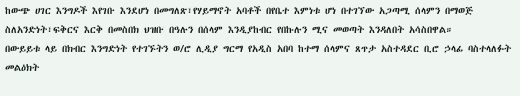ከውጭ ሀገር እንግዶች እየገቡ እንደሆነ በመግለጽ፣የሃይማኖት አባቶች በየቤተ እምነቱ ሆነ በተገኘው አጋጣሚ ሰላምን በማወጅ ስለአንድነት፣ፍቅርና እርቅ በመስበክ ህዝቡ በዓሉን በሰላም እንዲያከብር የበኩሉን ሚና መወጣት እንዳለበት አሳስበዋል።
በውይይቱ ላይ በክብር እንግድነት የተገኙትን ወ/ሮ ሊዲያ ግርማ የአዲስ አበባ ከተማ ሰላምና ጸጥታ አስተዳደር ቢሮ ኃላፊ ባስተላለፉት መልዕክት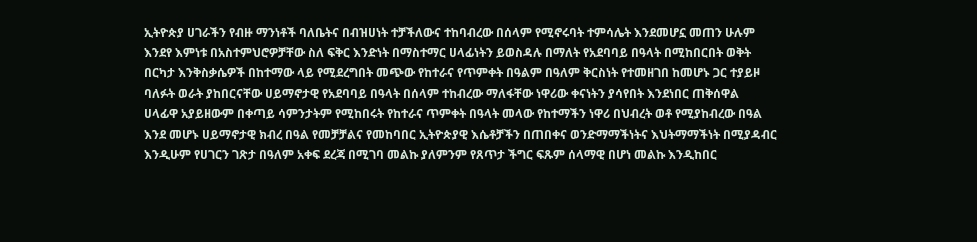ኢትዮጵያ ሀገራችን የብዙ ማንነቶች ባለቤትና በብዝሀነት ተቻችለውና ተከባብረው በሰላም የሚኖሩባት ተምሳሌት እንደመሆኗ መጠን ሁሉም እንደየ እምነቱ በአስተምህሮዎቻቸው ስለ ፍቅር እንድነት በማስተማር ሀላፊነትን ይወስዳሉ በማለት የአደባባይ በዓላት በሚከበርበት ወቅት በርካታ እንቅስቃሴዎች በከተማው ላይ የሚደረግበት መጭው የከተራና የጥምቀት በዓልም በዓለም ቅርስነት የተመዘገበ ከመሆኑ ጋር ተያይዞ ባለፉት ወራት ያከበርናቸው ሀይማኖታዊ የአደባባይ በዓላት በሰላም ተከብረው ማለፋቸው ነዋሪው ቀናነትን ያሳየበት እንደነበር ጠቅሰዋል
ሀላፊዋ አያይዘውም በቀጣይ ሳምንታትም የሚከበሩት የከተራና ጥምቀት በዓላት መላው የከተማችን ነዋሪ በህብረት ወቶ የሚያከብረው በዓል እንደ መሆኑ ሀይማኖታዊ ክብረ በዓል የመቻቻልና የመከባበር ኢትዮጵያዊ እሴቶቻችን በጠበቀና ወንድማማችነትና እህትማማችነት በሚያዳብር እንዲሁም የሀገርን ገጽታ በዓለም አቀፍ ደረጃ በሚገባ መልኩ ያለምንም የጸጥታ ችግር ፍጹም ሰላማዊ በሆነ መልኩ እንዲከበር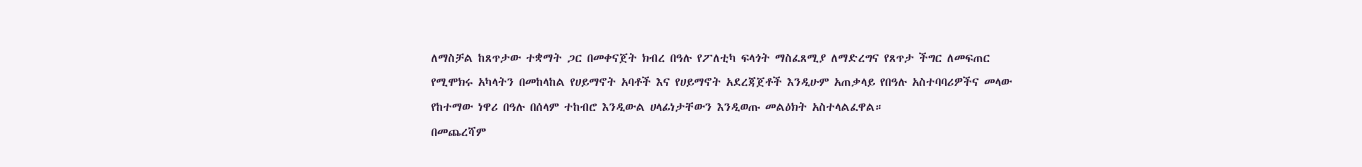ለማስቻል ከጸጥታው ተቋማት ጋር በመቀናጀት ክብረ በዓሉ የፖለቲካ ፍላጎት ማስፈጸሚያ ለማድረግና የጸጥታ ችግር ለመፍጠር የሚሞክሩ አካላትን በመከላከል የሀይማኖት አባቶች እና የሀይማኖት አደረጃጀቶች እንዲሁም አጠቃላይ የበዓሉ አስተባባሪዎችና መላው የከተማው ነዋሪ በዓሉ በሰላም ተከብሮ እንዲውል ሀላፊነታቸውን እንዲወጡ መልዕክት አስተላልፈዋል።
በመጨረሻም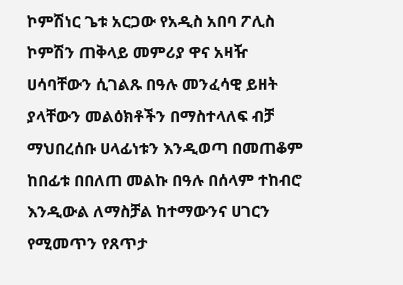ኮምሽነር ጌቱ አርጋው የአዲስ አበባ ፖሊስ ኮምሽን ጠቅላይ መምሪያ ዋና አዛዥ ሀሳባቸውን ሲገልጹ በዓሉ መንፈሳዊ ይዘት ያላቸውን መልዕክቶችን በማስተላለፍ ብቻ ማህበረሰቡ ሀላፊነቱን እንዲወጣ በመጠቆም ከበፊቱ በበለጠ መልኩ በዓሉ በሰላም ተከብሮ እንዲውል ለማስቻል ከተማውንና ሀገርን የሚመጥን የጸጥታ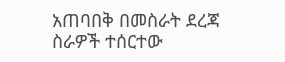አጠባበቅ በመስራት ደረጃ ስራዎች ተሰርተው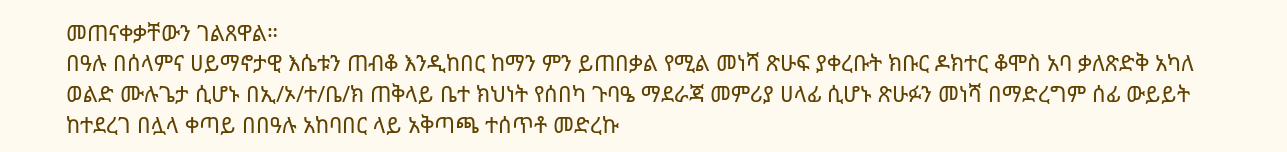መጠናቀቃቸውን ገልጸዋል።
በዓሉ በሰላምና ሀይማኖታዊ እሴቱን ጠብቆ እንዲከበር ከማን ምን ይጠበቃል የሚል መነሻ ጽሁፍ ያቀረቡት ክቡር ዶክተር ቆሞስ አባ ቃለጽድቅ አካለ ወልድ ሙሉጌታ ሲሆኑ በኢ/ኦ/ተ/ቤ/ክ ጠቅላይ ቤተ ክህነት የሰበካ ጉባዔ ማደራጃ መምሪያ ሀላፊ ሲሆኑ ጽሁፉን መነሻ በማድረግም ሰፊ ውይይት ከተደረገ በሏላ ቀጣይ በበዓሉ አከባበር ላይ አቅጣጫ ተሰጥቶ መድረኩ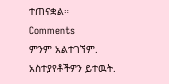ተጠናቋል።
Comments
ምንም አልተገኘም.
አስተያየቶችዎን ይተዉት.